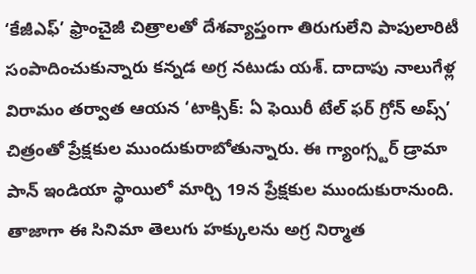‘కేజీఎఫ్’ ఫ్రాంచైజీ చిత్రాలతో దేశవ్యాప్తంగా తిరుగులేని పాపులారిటీ సంపాదించుకున్నారు కన్నడ అగ్ర నటుడు యశ్. దాదాపు నాలుగేళ్ల విరామం తర్వాత ఆయన ‘టాక్సిక్: ఏ ఫెయిరీ టేల్ ఫర్ గ్రోన్ అప్స్’ చిత్రంతో ప్రేక్షకుల ముందుకురాబోతున్నారు. ఈ గ్యాంగ్స్టర్ డ్రామా పాన్ ఇండియా స్థాయిలో మార్చి 19న ప్రేక్షకుల ముందుకురానుంది. తాజాగా ఈ సినిమా తెలుగు హక్కులను అగ్ర నిర్మాత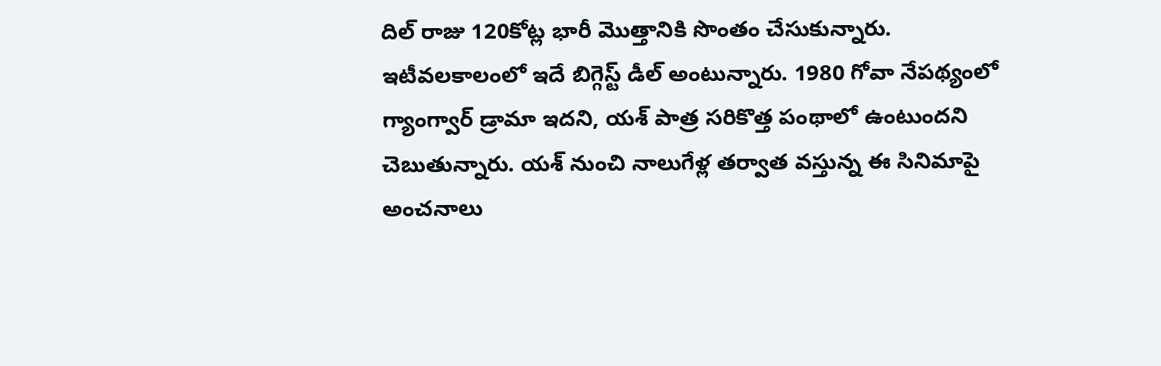దిల్ రాజు 120కోట్ల భారీ మొత్తానికి సొంతం చేసుకున్నారు.
ఇటీవలకాలంలో ఇదే బిగ్గెస్ట్ డీల్ అంటున్నారు. 1980 గోవా నేపథ్యంలో గ్యాంగ్వార్ డ్రామా ఇదని, యశ్ పాత్ర సరికొత్త పంథాలో ఉంటుందని చెబుతున్నారు. యశ్ నుంచి నాలుగేళ్ల తర్వాత వస్తున్న ఈ సినిమాపై అంచనాలు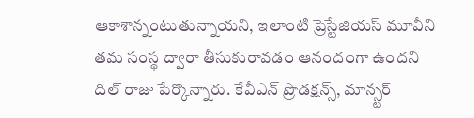ఆకాశాన్నంటుతున్నాయని, ఇలాంటి ప్రెస్టేజియస్ మూవీని తమ సంస్థ ద్వారా తీసుకురావడం ఆనందంగా ఉందని దిల్ రాజు పేర్కొన్నారు. కేవీఎన్ ప్రొడక్షన్స్, మాన్స్టర్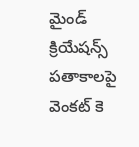మైండ్ క్రియేషన్స్ పతాకాలపై వెంకట్ కె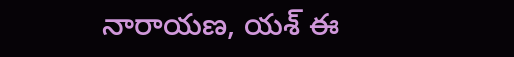నారాయణ, యశ్ ఈ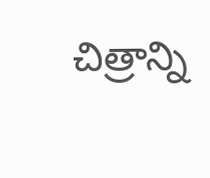చిత్రాన్ని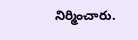నిర్మించారు.